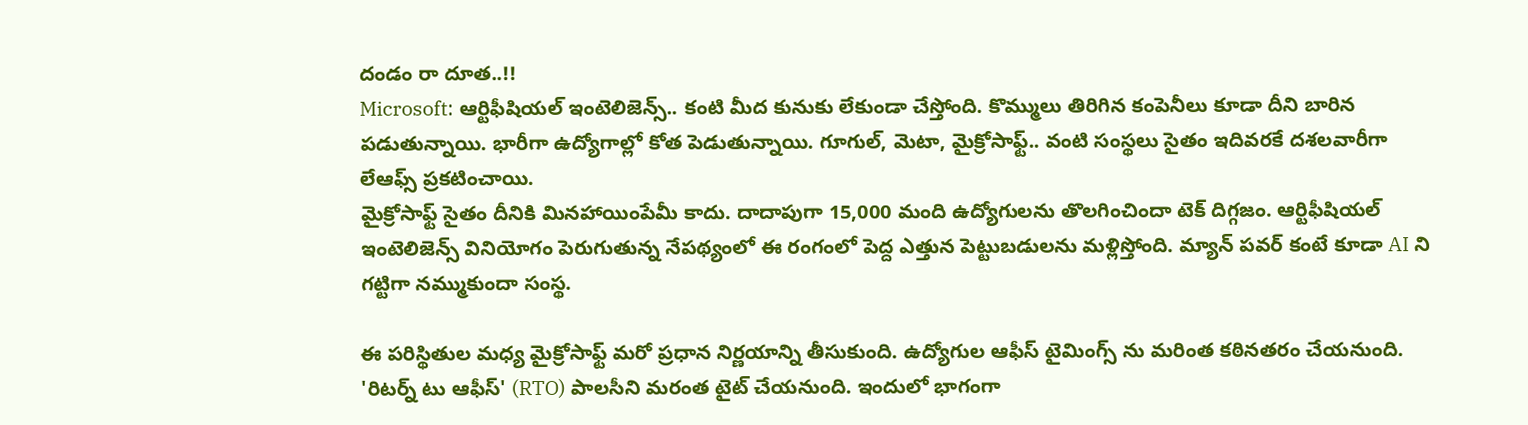దండం రా దూత..!!
Microsoft: ఆర్టిఫీషియల్ ఇంటెలిజెన్స్.. కంటి మీద కునుకు లేకుండా చేస్తోంది. కొమ్ములు తిరిగిన కంపెనీలు కూడా దీని బారిన పడుతున్నాయి. భారీగా ఉద్యోగాల్లో కోత పెడుతున్నాయి. గూగుల్, మెటా, మైక్రోసాఫ్ట్.. వంటి సంస్థలు సైతం ఇదివరకే దశలవారీగా లేఆఫ్స్ ప్రకటించాయి.
మైక్రోసాఫ్ట్ సైతం దీనికి మినహాయింపేమీ కాదు. దాదాపుగా 15,000 మంది ఉద్యోగులను తొలగించిందా టెక్ దిగ్గజం. ఆర్టిఫీషియల్ ఇంటెలిజెన్స్ వినియోగం పెరుగుతున్న నేపథ్యంలో ఈ రంగంలో పెద్ద ఎత్తున పెట్టుబడులను మళ్లిస్తోంది. మ్యాన్ పవర్ కంటే కూడా AI ని గట్టిగా నమ్ముకుందా సంస్థ.

ఈ పరిస్థితుల మధ్య మైక్రోసాఫ్ట్ మరో ప్రధాన నిర్ణయాన్ని తీసుకుంది. ఉద్యోగుల ఆఫీస్ టైమింగ్స్ ను మరింత కఠినతరం చేయనుంది. 'రిటర్న్ టు ఆఫీస్' (RTO) పాలసీని మరంత టైట్ చేయనుంది. ఇందులో భాగంగా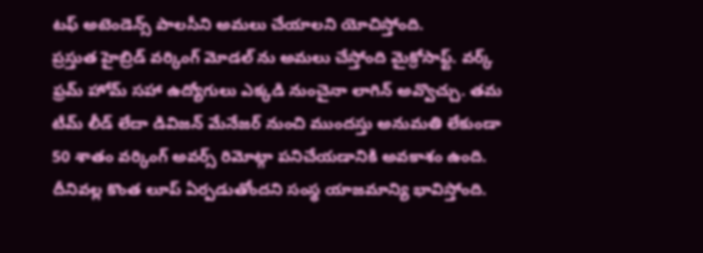టఫ్ అటెండెన్స్ పాలసీని అమలు చేయాలని యోచిస్తోంది.
ప్రస్తుత హైబ్రిడ్ వర్కింగ్ మోడల్ ను అమలు చేస్తోంది మైక్రోసాఫ్ట్. వర్క్ ఫ్రమ్ హోమ్ సహా ఉద్యోగులు ఎక్కడి నుంచైనా లాగిన్ అవ్వొచ్చు. తమ టీమ్ లీడ్ లేదా డివిజన్ మేనేజర్ నుంచి ముందస్తు అనుమతి లేకుండా 50 శాతం వర్కింగ్ అవర్స్ రిమోట్గా పనిచేయడానికి అవకాశం ఉంది. దీనివల్ల కొంత లూప్ ఏర్పడుతోందని సంస్థ యాజమాన్యి భావిస్తోంది.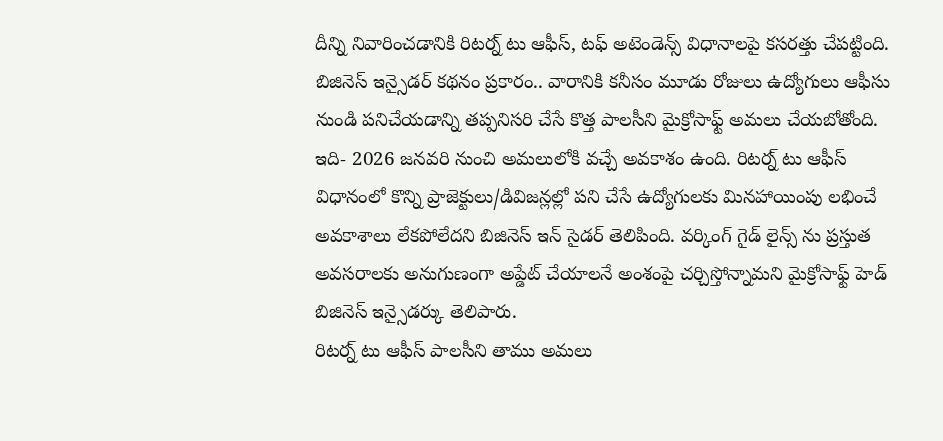దీన్ని నివారించడానికి రిటర్న్ టు ఆఫీస్, టఫ్ అటెండెన్స్ విధానాలపై కసరత్తు చేపట్టింది. బిజినెస్ ఇన్సైడర్ కథనం ప్రకారం.. వారానికి కనీసం మూడు రోజులు ఉద్యోగులు ఆఫీసు నుండి పనిచేయడాన్ని తప్పనిసరి చేసే కొత్త పాలసీని మైక్రోసాఫ్ట్ అమలు చేయబోతోంది.
ఇది- 2026 జనవరి నుంచి అమలులోకి వచ్చే అవకాశం ఉంది. రిటర్న్ టు ఆఫీస్ విధానంలో కొన్ని ప్రాజెక్టులు/డివిజన్లల్లో పని చేసే ఉద్యోగులకు మినహాయింపు లభించే అవకాశాలు లేకపోలేదని బిజినెస్ ఇన్ సైడర్ తెలిపింది. వర్కింగ్ గైడ్ లైన్స్ ను ప్రస్తుత అవసరాలకు అనుగుణంగా అప్డేట్ చేయాలనే అంశంపై చర్చిస్తోన్నామని మైక్రోసాఫ్ట్ హెడ్ బిజినెస్ ఇన్సైడర్కు తెలిపారు.
రిటర్న్ టు ఆఫీస్ పాలసీని తాము అమలు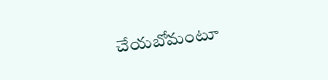చేయబోమంటూ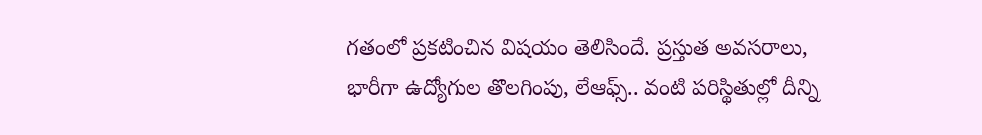గతంలో ప్రకటించిన విషయం తెలిసిందే. ప్రస్తుత అవసరాలు, భారీగా ఉద్యోగుల తొలగింపు, లేఆఫ్స్.. వంటి పరిస్థితుల్లో దీన్ని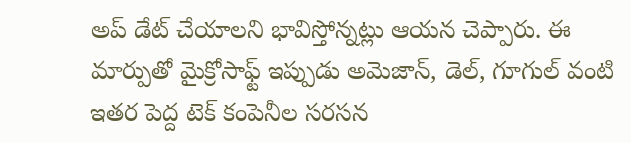అప్ డేట్ చేయాలని భావిస్తోన్నట్లు ఆయన చెప్పారు. ఈ మార్పుతో మైక్రోసాఫ్ట్ ఇప్పుడు అమెజాన్, డెల్, గూగుల్ వంటి ఇతర పెద్ద టెక్ కంపెనీల సరసన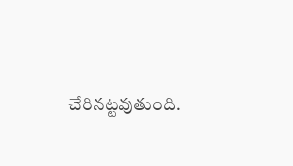చేరినట్టవుతుంది.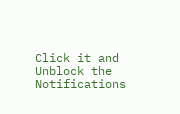Click it and Unblock the Notifications